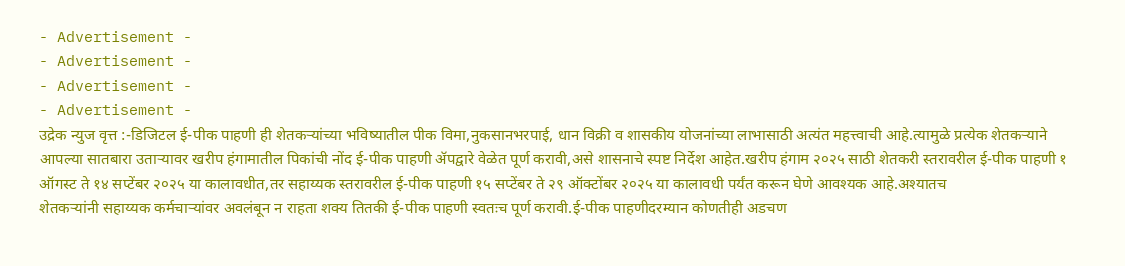- Advertisement -
- Advertisement -
- Advertisement -
- Advertisement -
उद्रेक न्युज वृत्त :-डिजिटल ई-पीक पाहणी ही शेतकऱ्यांच्या भविष्यातील पीक विमा,नुकसानभरपाई, धान विक्री व शासकीय योजनांच्या लाभासाठी अत्यंत महत्त्वाची आहे.त्यामुळे प्रत्येक शेतकऱ्याने आपल्या सातबारा उताऱ्यावर खरीप हंगामातील पिकांची नोंद ई-पीक पाहणी ॲपद्वारे वेळेत पूर्ण करावी,असे शासनाचे स्पष्ट निर्देश आहेत.खरीप हंगाम २०२५ साठी शेतकरी स्तरावरील ई-पीक पाहणी १ ऑगस्ट ते १४ सप्टेंबर २०२५ या कालावधीत,तर सहाय्यक स्तरावरील ई-पीक पाहणी १५ सप्टेंबर ते २९ ऑक्टोंबर २०२५ या कालावधी पर्यंत करून घेणे आवश्यक आहे.अश्यातच
शेतकऱ्यांनी सहाय्यक कर्मचाऱ्यांवर अवलंबून न राहता शक्य तितकी ई-पीक पाहणी स्वतःच पूर्ण करावी.ई-पीक पाहणीदरम्यान कोणतीही अडचण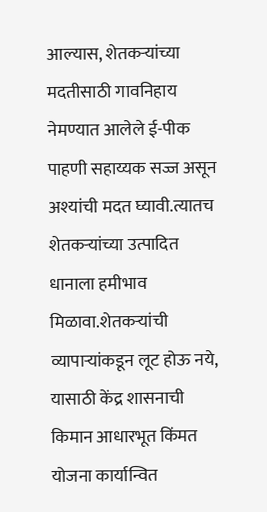आल्यास, शेतकऱ्यांच्या मदतीसाठी गावनिहाय नेमण्यात आलेले ई-पीक पाहणी सहाय्यक सज्ज असून अश्यांची मदत घ्यावी.त्यातच शेतकऱ्यांच्या उत्पादित धानाला हमीभाव मिळावा.शेतकऱ्यांची व्यापाऱ्यांकडून लूट होऊ नये, यासाठी केंद्र शासनाची किमान आधारभूत किंमत योजना कार्यान्वित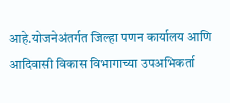आहे.योजनेअंतर्गत जिल्हा पणन कार्यालय आणि आदिवासी विकास विभागाच्या उपअभिकर्ता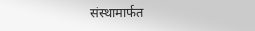संस्थामार्फत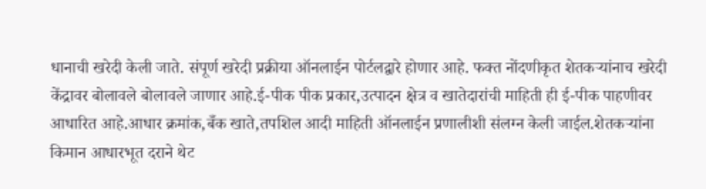धानाची खरेदी केली जाते. संपूर्ण खरेदी प्रक्रीया ऑनलाईन पोर्टलद्वारे होणार आहे. फक्त नोंदणीकृत शेतकऱ्यांनाच खरेदी केंद्रावर बोलावले बोलावले जाणार आहे.ई-पीक पीक प्रकार,उत्पादन क्षेत्र व खातेदारांची माहिती ही ई-पीक पाहणीवर आधारित आहे.आधार क्रमांक,बँक खाते,तपशिल आदी माहिती ऑनलाईन प्रणालीशी संलग्न केली जाईल.शेतकऱ्यांना किमान आधारभूत दराने थेट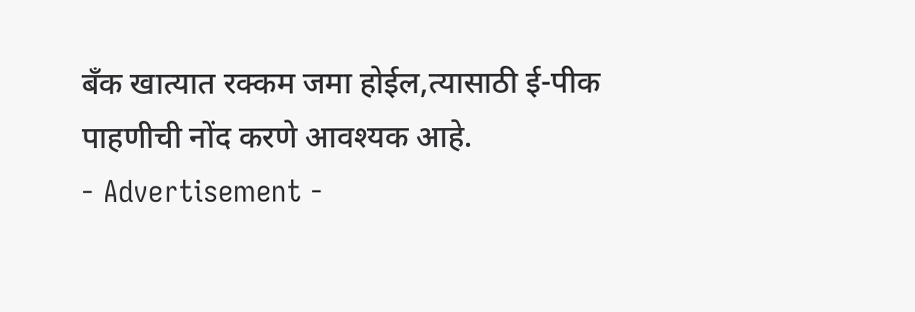बँक खात्यात रक्कम जमा होईल,त्यासाठी ई-पीक पाहणीची नोंद करणे आवश्यक आहे.
- Advertisement -